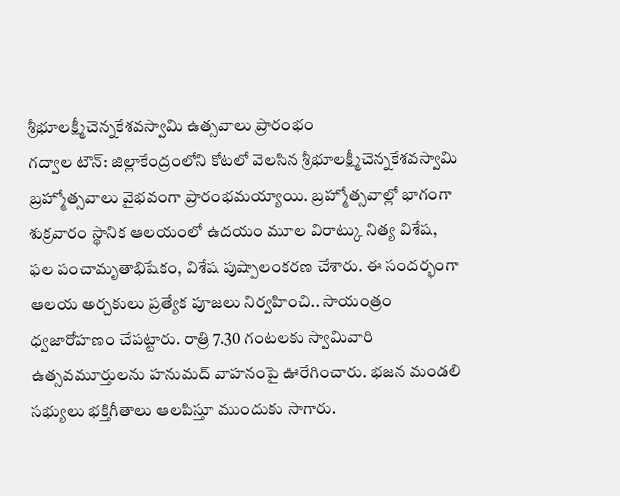శ్రీభూలక్ష్మీచెన్నకేశవస్వామి ఉత్సవాలు ప్రారంభం
గద్వాల టౌన్: జిల్లాకేంద్రంలోని కోటలో వెలసిన శ్రీభూలక్ష్మీచెన్నకేశవస్వామి బ్రహ్మోత్సవాలు వైభవంగా ప్రారంభమయ్యాయి. బ్రహ్మోత్సవాల్లో భాగంగా శుక్రవారం స్థానిక ఆలయంలో ఉదయం మూల విరాట్కు నిత్య విశేష, ఫల పంచామృతాభిషేకం, విశేష పుష్పాలంకరణ చేశారు. ఈ సందర్భంగా ఆలయ అర్చకులు ప్రత్యేక పూజలు నిర్వహించి.. సాయంత్రం ధ్వజారోహణం చేపట్టారు. రాత్రి 7.30 గంటలకు స్వామివారి ఉత్సవమూర్తులను హనుమద్ వాహనంపై ఊరేగించారు. భజన మండలి సభ్యులు భక్తిగీతాలు ఆలపిస్తూ ముందుకు సాగారు.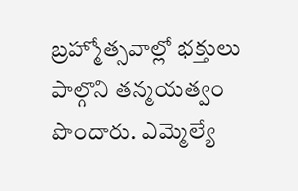బ్రహ్మోత్సవాల్లో భక్తులు పాల్గొని తన్మయత్వం పొందారు. ఎమ్మెల్యే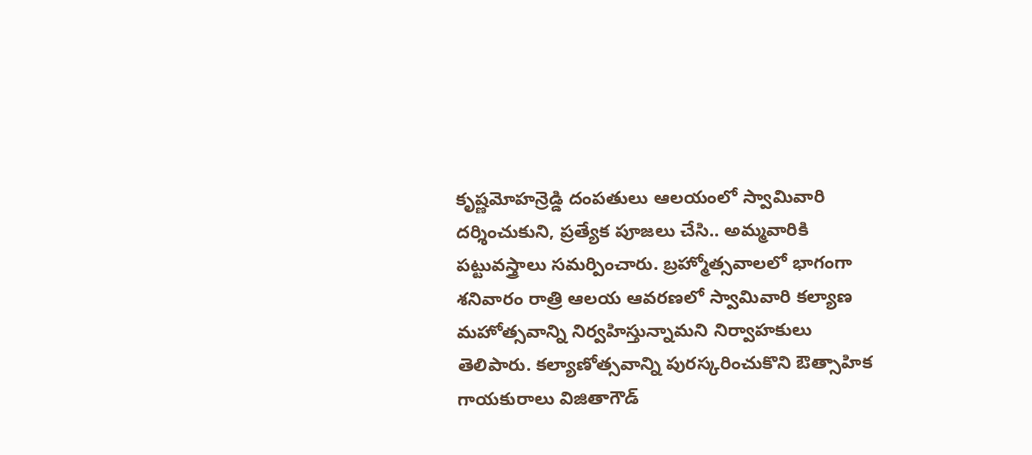కృష్ణమోహన్రెడ్డి దంపతులు ఆలయంలో స్వామివారి దర్శించుకుని, ప్రత్యేక పూజలు చేసి.. అమ్మవారికి పట్టువస్త్రాలు సమర్పించారు. బ్రహ్మోత్సవాలలో భాగంగా శనివారం రాత్రి ఆలయ ఆవరణలో స్వామివారి కల్యాణ మహోత్సవాన్ని నిర్వహిస్తున్నామని నిర్వాహకులు తెలిపారు. కల్యాణోత్సవాన్ని పురస్కరించుకొని ఔత్సాహిక గాయకురాలు విజితాగౌడ్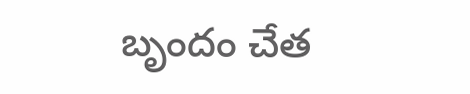బృందం చేత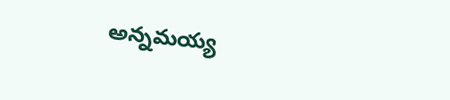అన్నమయ్య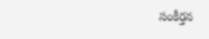సంకీర్తన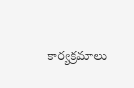కార్యక్రమాలు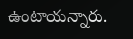ఉంటాయన్నారు.